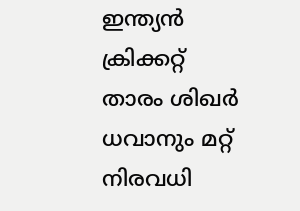ഇന്ത്യന്‍ ക്രിക്കറ്റ് താരം ശിഖര്‍ ധവാനും മറ്റ് നിരവധി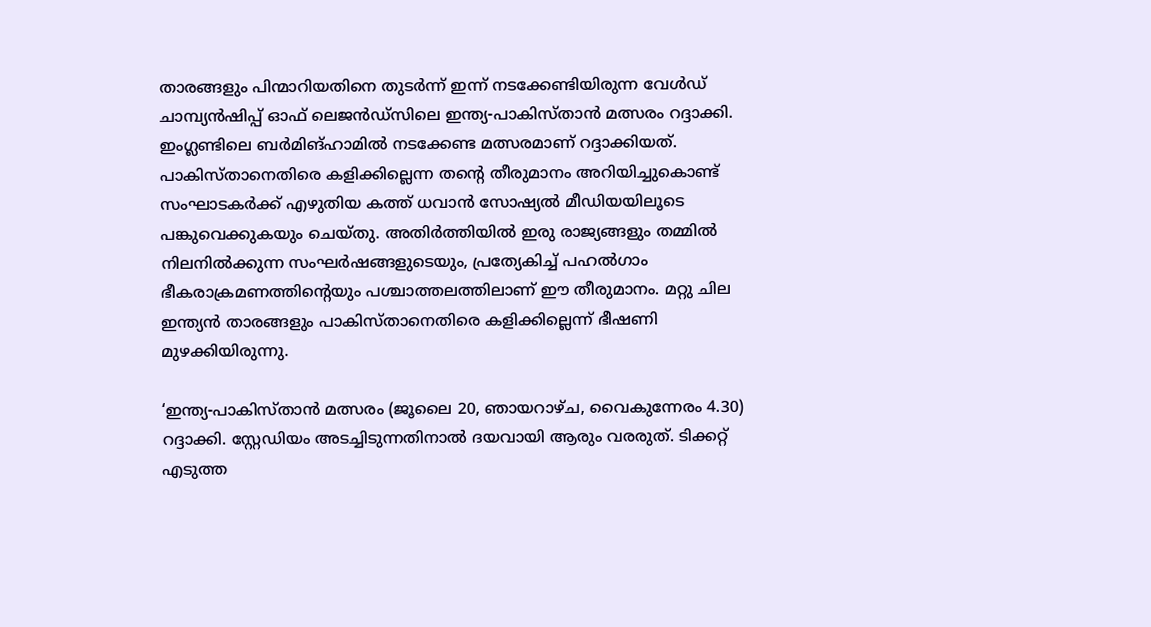താരങ്ങളും പിന്മാറിയതിനെ തുടർന്ന് ഇന്ന് നടക്കേണ്ടിയിരുന്ന വേള്‍ഡ് ചാമ്പ്യന്‍ഷിപ്പ് ഓഫ് ലെജന്‍ഡ്സിലെ ഇന്ത്യ-പാകിസ്താന്‍ മത്സരം റദ്ദാക്കി.
ഇംഗ്ലണ്ടിലെ ബര്‍മിങ്ഹാമില്‍ നടക്കേണ്ട മത്സരമാണ് റദ്ദാക്കിയത്.
പാകിസ്താനെതിരെ കളിക്കില്ലെന്ന തന്റെ തീരുമാനം അറിയിച്ചുകൊണ്ട് സംഘാടകര്‍ക്ക് എഴുതിയ കത്ത് ധവാന്‍ സോഷ്യല്‍ മീഡിയയിലൂടെ പങ്കുവെക്കുകയും ചെയ്തു. അതിര്‍ത്തിയില്‍ ഇരു രാജ്യങ്ങളും തമ്മില്‍ നിലനില്‍ക്കുന്ന സംഘര്‍ഷങ്ങളുടെയും, പ്രത്യേകിച്ച് പഹല്‍ഗാം ഭീകരാക്രമണത്തിന്റെയും പശ്ചാത്തലത്തിലാണ് ഈ തീരുമാനം. മറ്റു ചില ഇന്ത്യന്‍ താരങ്ങളും പാകിസ്താനെതിരെ കളിക്കില്ലെന്ന് ഭീഷണി മുഴക്കിയിരുന്നു.

‘ഇന്ത്യ-പാകിസ്താന്‍ മത്സരം (ജൂലൈ 20, ഞായറാഴ്ച, വൈകുന്നേരം 4.30) റദ്ദാക്കി. സ്റ്റേഡിയം അടച്ചിടുന്നതിനാല്‍ ദയവായി ആരും വരരുത്. ടിക്കറ്റ് എടുത്ത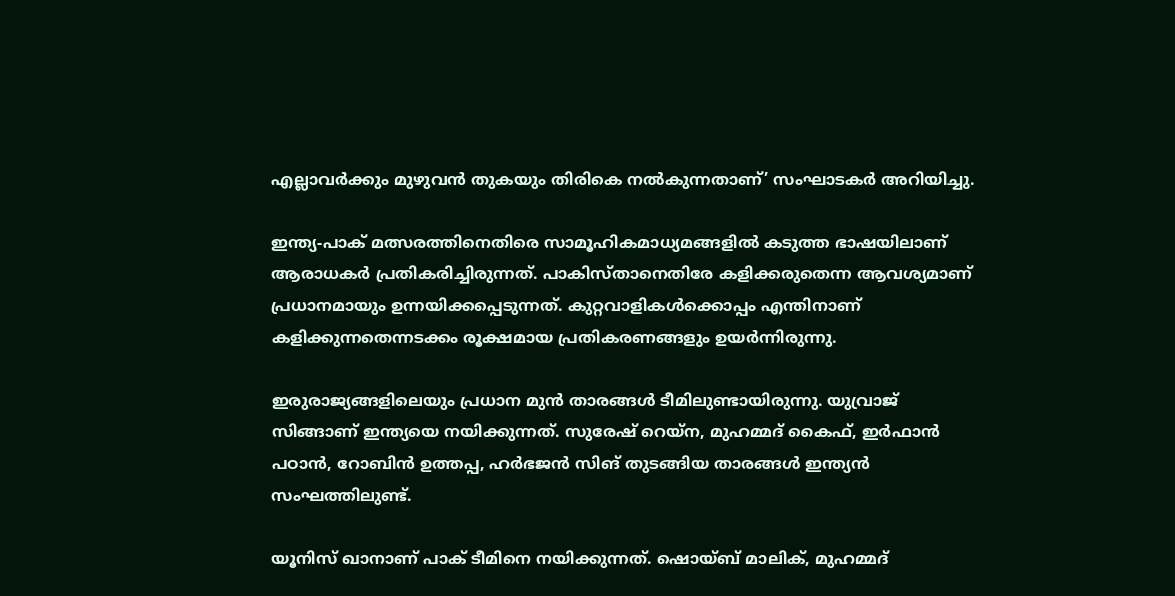എല്ലാവര്‍ക്കും മുഴുവന്‍ തുകയും തിരികെ നല്‍കുന്നതാണ്’ സംഘാടകര്‍ അറിയിച്ചു.

ഇന്ത്യ-പാക് മത്സരത്തിനെതിരെ സാമൂഹികമാധ്യമങ്ങളില്‍ കടുത്ത ഭാഷയിലാണ് ആരാധകര്‍ പ്രതികരിച്ചിരുന്നത്. പാകിസ്താനെതിരേ കളിക്കരുതെന്ന ആവശ്യമാണ് പ്രധാനമായും ഉന്നയിക്കപ്പെടുന്നത്. കുറ്റവാളികള്‍ക്കൊപ്പം എന്തിനാണ് കളിക്കുന്നതെന്നടക്കം രൂക്ഷമായ പ്രതികരണങ്ങളും ഉയര്‍ന്നിരുന്നു.

ഇരുരാജ്യങ്ങളിലെയും പ്രധാന മുന്‍ താരങ്ങള്‍ ടീമിലുണ്ടായിരുന്നു. യുവ്രാജ് സിങ്ങാണ് ഇന്ത്യയെ നയിക്കുന്നത്. സുരേഷ് റെയ്ന, മുഹമ്മദ് കൈഫ്, ഇര്‍ഫാന്‍ പഠാന്‍, റോബിന്‍ ഉത്തപ്പ, ഹര്‍ഭജന്‍ സിങ് തുടങ്ങിയ താരങ്ങള്‍ ഇന്ത്യന്‍ സംഘത്തിലുണ്ട്.

യൂനിസ് ഖാനാണ് പാക് ടീമിനെ നയിക്കുന്നത്. ഷൊയ്ബ് മാലിക്, മുഹമ്മദ്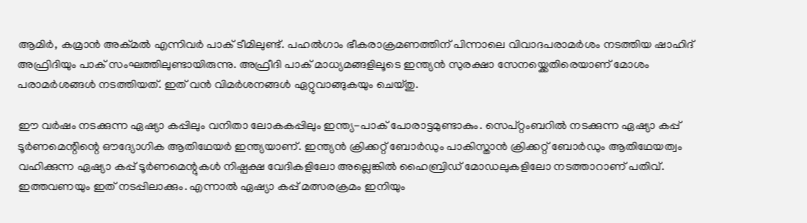ആമിര്‍, കമ്രാന്‍ അക്മല്‍ എന്നിവര്‍ പാക് ടീമിലുണ്ട്. പഹല്‍ഗാം ഭീകരാക്രമണത്തിന് പിന്നാലെ വിവാദപരാമര്‍ശം നടത്തിയ ഷാഹിദ് അഫ്രിദിയും പാക് സംഘത്തിലുണ്ടായിരുന്നു. അഫ്രീദി പാക് മാധ്യമങ്ങളിലൂടെ ഇന്ത്യന്‍ സുരക്ഷാ സേനയ്ക്കെതിരെയാണ് മോശം പരാമര്‍ശങ്ങള്‍ നടത്തിയത്. ഇത് വന്‍ വിമര്‍ശനങ്ങള്‍ ഏറ്റുവാങ്ങുകയും ചെയ്തു.

ഈ വര്‍ഷം നടക്കുന്ന ഏഷ്യാ കപ്പിലും വനിതാ ലോകകപ്പിലും ഇന്ത്യ-പാക് പോരാട്ടമുണ്ടാകും. സെപ്റ്റംബറില്‍ നടക്കുന്ന ഏഷ്യാ കപ്പ് ടൂര്‍ണമെന്റിന്റെ ഔദ്യോഗിക ആതിഥേയര്‍ ഇന്ത്യയാണ്. ഇന്ത്യന്‍ ക്രിക്കറ്റ് ബോര്‍ഡും പാകിസ്താന്‍ ക്രിക്കറ്റ് ബോര്‍ഡും ആതിഥേയത്വം വഹിക്കുന്ന ഏഷ്യാ കപ്പ് ടൂര്‍ണമെന്റുകള്‍ നിഷ്പക്ഷ വേദികളിലോ അല്ലെങ്കില്‍ ഹൈബ്രിഡ് മോഡലുകളിലോ നടത്താറാണ് പതിവ്. ഇത്തവണയും ഇത് നടപ്പിലാക്കും. എന്നാല്‍ ഏഷ്യാ കപ്പ് മത്സരക്രമം ഇനിയും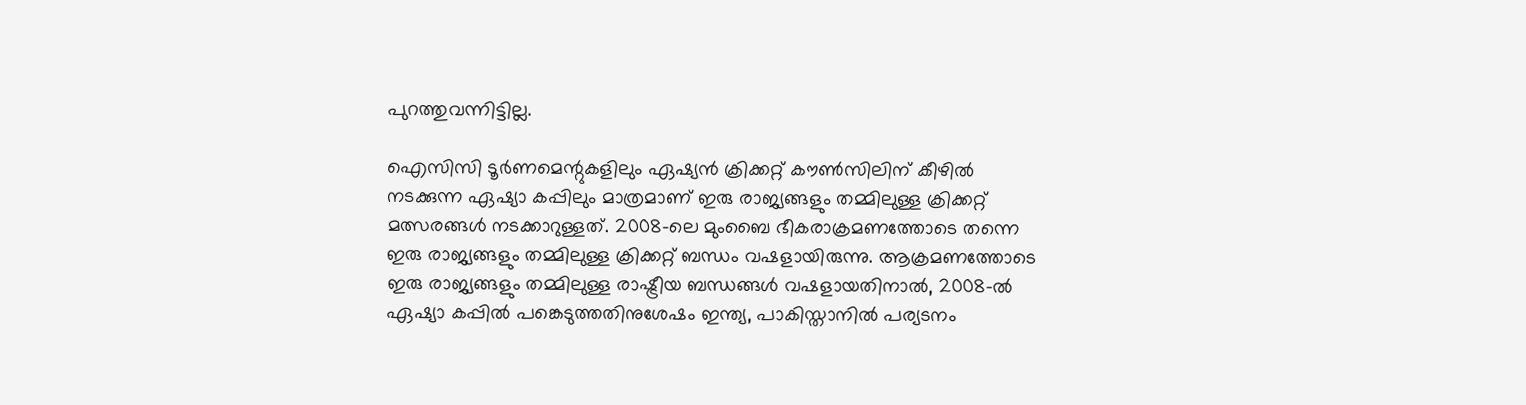പുറത്തുവന്നിട്ടില്ല.

ഐസിസി ടൂര്‍ണമെന്റുകളിലും ഏഷ്യന്‍ ക്രിക്കറ്റ് കൗണ്‍സിലിന് കീഴില്‍ നടക്കുന്ന ഏഷ്യാ കപ്പിലും മാത്രമാണ് ഇരു രാജ്യങ്ങളും തമ്മിലുള്ള ക്രിക്കറ്റ് മത്സരങ്ങള്‍ നടക്കാറുള്ളത്. 2008-ലെ മുംബൈ ഭീകരാക്രമണത്തോടെ തന്നെ ഇരു രാജ്യങ്ങളും തമ്മിലുള്ള ക്രിക്കറ്റ് ബന്ധം വഷളായിരുന്നു. ആക്രമണത്തോടെ ഇരു രാജ്യങ്ങളും തമ്മിലുള്ള രാഷ്ട്രീയ ബന്ധങ്ങള്‍ വഷളായതിനാല്‍, 2008-ല്‍ ഏഷ്യാ കപ്പില്‍ പങ്കെടുത്തതിനുശേഷം ഇന്ത്യ, പാകിസ്താനില്‍ പര്യടനം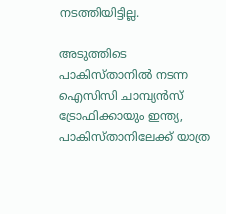നടത്തിയിട്ടില്ല.

അടുത്തിടെ പാകിസ്താനില്‍ നടന്ന ഐസിസി ചാമ്പ്യന്‍സ് ട്രോഫിക്കായും ഇന്ത്യ, പാകിസ്താനിലേക്ക് യാത്ര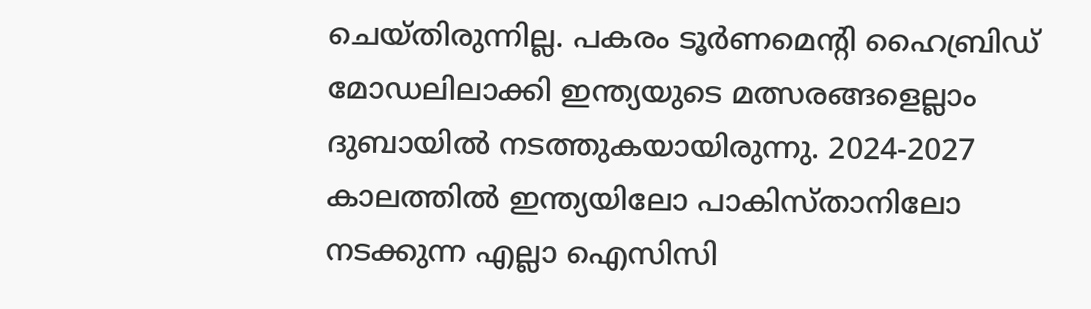ചെയ്തിരുന്നില്ല. പകരം ടൂര്‍ണമെന്റി ഹൈബ്രിഡ് മോഡലിലാക്കി ഇന്ത്യയുടെ മത്സരങ്ങളെല്ലാം ദുബായില്‍ നടത്തുകയായിരുന്നു. 2024-2027 കാലത്തില്‍ ഇന്ത്യയിലോ പാകിസ്താനിലോ നടക്കുന്ന എല്ലാ ഐസിസി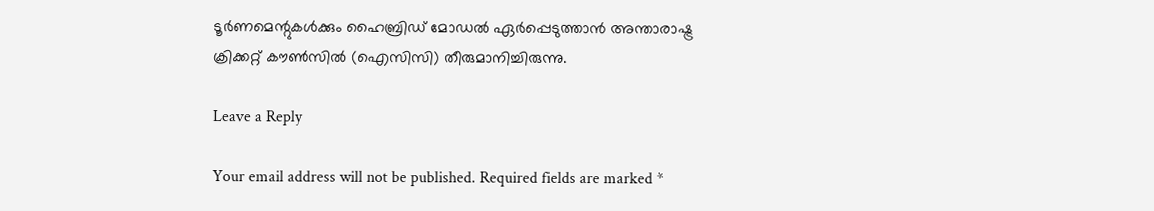ടൂര്‍ണമെന്റുകള്‍ക്കും ഹൈബ്രിഡ് മോഡല്‍ ഏര്‍പ്പെടുത്താന്‍ അന്താരാഷ്ട്ര ക്രിക്കറ്റ് കൗണ്‍സില്‍ (ഐസിസി) തീരുമാനിച്ചിരുന്നു.

Leave a Reply

Your email address will not be published. Required fields are marked *